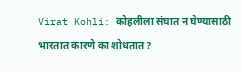Virat Kohli: कोहलीला संघात न घेण्यासाठी भारतात कारणे का शोधतात?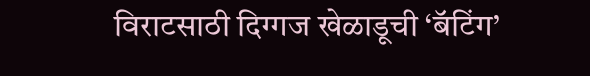विराटसाठी दिग्गज खेळाडूची ‘बॅटिंग’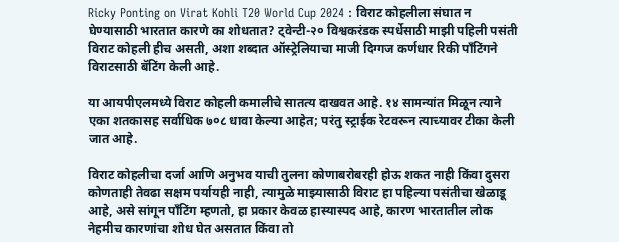Ricky Ponting on Virat Kohli T20 World Cup 2024 : विराट कोहलीला संघात न घेण्यासाठी भारतात कारणे का शोधतात? ट्वेन्टी-२० विश्वकरंडक स्पर्धेसाठी माझी पहिली पसंती विराट कोहली हीच असती, अशा शब्दात ऑस्ट्रेलियाचा माजी दिग्गज कर्णधार रिकी पाँटिंगने विराटसाठी बॅटिंग केली आहे.

या आयपीएलमध्ये विराट कोहली कमालीचे सातत्य दाखवत आहे. १४ सामन्यांत मिळून त्याने एका शतकासह सर्वाधिक ७०८ धावा केल्या आहेत; परंतु स्ट्राईक रेटवरून त्याच्यावर टीका केली जात आहे.

विराट कोहलीचा दर्जा आणि अनुभव याची तुलना कोणाबरोबरही होऊ शकत नाही किंवा दुसरा कोणताही तेवढा सक्षम पर्यायही नाही, त्यामुळे माझ्यासाठी विराट हा पहिल्या पसंतीचा खेळाडू आहे, असे सांगून पाँटिंग म्हणतो, हा प्रकार केवळ हास्यास्पद आहे, कारण भारतातील लोक नेहमीच कारणांचा शोध घेत असतात किंवा तो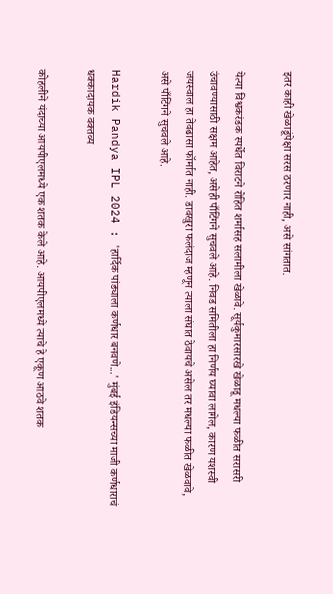इतर काही खेळाडूंपेक्षा सरस ठरणार नाही, असे सांगतात.

येत्या विश्वकरंडक स्पर्धेत विराटने रोहित शर्मासह सलामीला खेळावे. सूर्यकुमारसारखे खेळाडू मधल्या फळीत सरासरी उंचावण्यासाठी सक्षम आहेत, असेही पाँटिंगने सुचवले आहे. निवड समितीला हा निर्णय घ्यावा लागेल, कारण यशस्वी जयस्वाल हा तेवढासा फॉर्मात नाही. डावखुरा फलंदाज म्हणून त्याला संघात ठेवायचे असेल तर मधल्या फळीत खेळवावे, असे पाँटिंगने सुचवले आहे.

Hardik Pandya IPL 2024 : 'हार्दिक पांड्याला कर्णधार बनवणे...' मुंबई इंडियन्सच्या माजी कर्णधाराचं धक्कादायक वक्तव्य

कोहलीने यंदाच्या आयपीएलमध्ये एक शतक केले आहे. आयपीएलमध्ये त्याचे हे एकूण आठवे शतक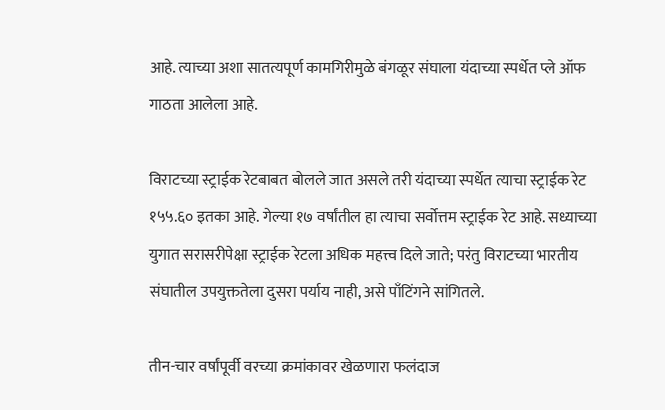आहे. त्याच्या अशा सातत्यपूर्ण कामगिरीमुळे बंगळूर संघाला यंदाच्या स्पर्धेत प्ले ऑफ गाठता आलेला आहे.

विराटच्या स्ट्राईक रेटबाबत बोलले जात असले तरी यंदाच्या स्पर्धेत त्याचा स्ट्राईक रेट १५५.६० इतका आहे. गेल्या १७ वर्षांतील हा त्याचा सर्वोत्तम स्ट्राईक रेट आहे. सध्याच्या युगात सरासरीपेक्षा स्ट्राईक रेटला अधिक महत्त्व दिले जाते; परंतु विराटच्या भारतीय संघातील उपयुक्ततेला दुसरा पर्याय नाही, असे पाँटिंगने सांगितले.

तीन-चार वर्षांपूर्वी वरच्या क्रमांकावर खेळणारा फलंदाज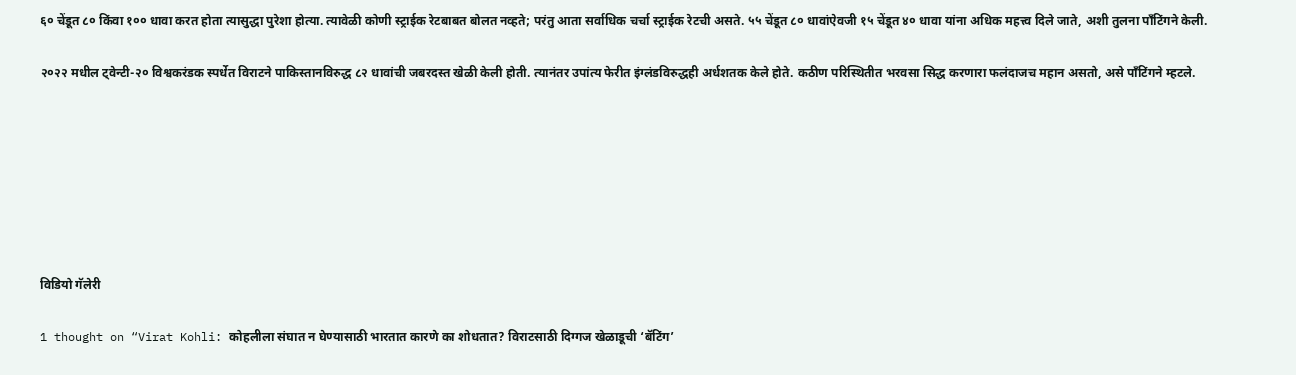६० चेंडूत ८० किंवा १०० धावा करत होता त्यासुद्धा पुरेशा होत्या. त्यावेळी कोणी स्ट्राईक रेटबाबत बोलत नव्हते; परंतु आता सर्वाधिक चर्चा स्ट्राईक रेटची असते. ५५ चेंडूत ८० धावांऐवजी १५ चेंडूत ४० धावा यांना अधिक महत्त्व दिले जाते, अशी तुलना पाँटिंगने केली.

२०२२ मधील ट्वेन्टी-२० विश्वकरंडक स्पर्धेत विराटने पाकिस्तानविरुद्ध ८२ धावांची जबरदस्त खेळी केली होती. त्यानंतर उपांत्य फेरीत इंग्लंडविरुद्धही अर्धशतक केले होते. कठीण परिस्थितीत भरवसा सिद्ध करणारा फलंदाजच महान असतो, असे पाँटिंगने म्हटले.







विडियो गॅलेरी

1 thought on “Virat Kohli: कोहलीला संघात न घेण्यासाठी भारतात कारणे का शोधतात? विराटसाठी दिग्गज खेळाडूची ‘बॅटिंग’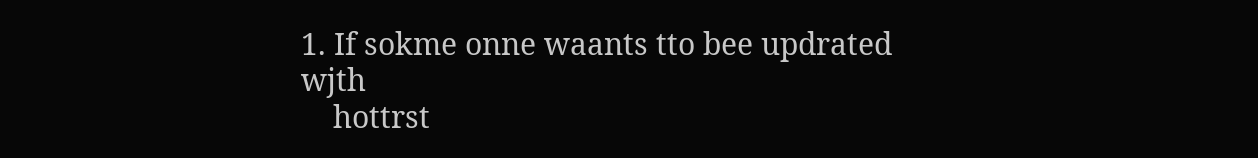1. If sokme onne waants tto bee updrated wjth
    hottrst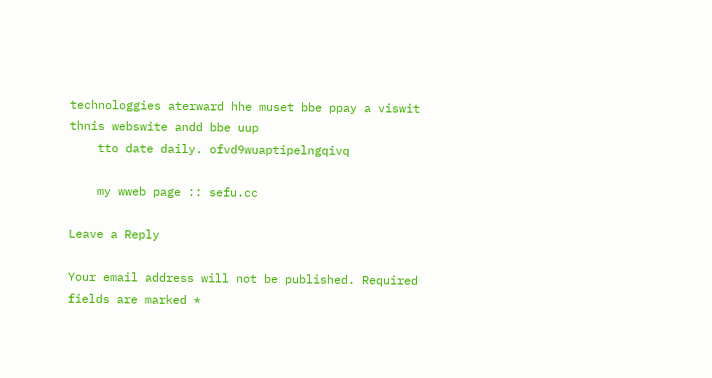technologgies aterward hhe muset bbe ppay a viswit thnis webswite andd bbe uup
    tto date daily. ofvd9wuaptipelngqivq

    my wweb page :: sefu.cc

Leave a Reply

Your email address will not be published. Required fields are marked *